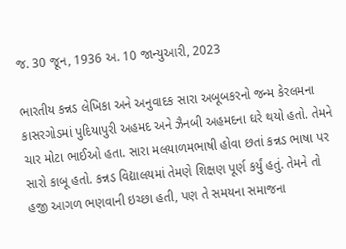જ. 30 જૂન, 1936 અ. 10 જાન્યુઆરી, 2023

ભારતીય કન્નડ લેખિકા અને અનુવાદક સારા અબૂબકરનો જન્મ કેરલમના કાસરગોડમાં પુદિયાપુરી અહમદ અને ઝૈનબી અહમદના ઘરે થયો હતો. તેમને ચાર મોટા ભાઈઓ હતા. સારા મલયાળમભાષી હોવા છતાં કન્નડ ભાષા પર સારો કાબૂ હતો. કન્નડ વિદ્યાલયમાં તેમણે શિક્ષણ પૂર્ણ કર્યું હતું. તેમને તો હજી આગળ ભણવાની ઇચ્છા હતી, પણ તે સમયના સમાજના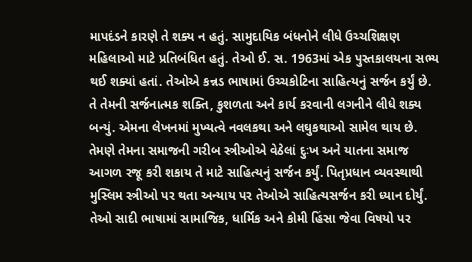માપદંડને કારણે તે શક્ય ન હતું. સામુદાયિક બંધનોને લીધે ઉચ્ચશિક્ષણ મહિલાઓ માટે પ્રતિબંધિત હતું. તેઓ ઈ. સ. 1963માં એક પુસ્તકાલયના સભ્ય થઈ શક્યાં હતાં. તેઓએ કન્નડ ભાષામાં ઉચ્ચકોટિના સાહિત્યનું સર્જન કર્યું છે. તે તેમની સર્જનાત્મક શક્તિ, કુશળતા અને કાર્ય કરવાની લગનીને લીધે શક્ય બન્યું. એમના લેખનમાં મુખ્યત્વે નવલકથા અને લઘુકથાઓ સામેલ થાય છે. તેમણે તેમના સમાજની ગરીબ સ્ત્રીઓએ વેઠેલાં દુઃખ અને યાતના સમાજ આગળ રજૂ કરી શકાય તે માટે સાહિત્યનું સર્જન કર્યું. પિતૃપ્રધાન વ્યવસ્થાથી મુસ્લિમ સ્ત્રીઓ પર થતા અન્યાય પર તેઓએ સાહિત્યસર્જન કરી ધ્યાન દોર્યું. તેઓ સાદી ભાષામાં સામાજિક, ધાર્મિક અને કોમી હિંસા જેવા વિષયો પર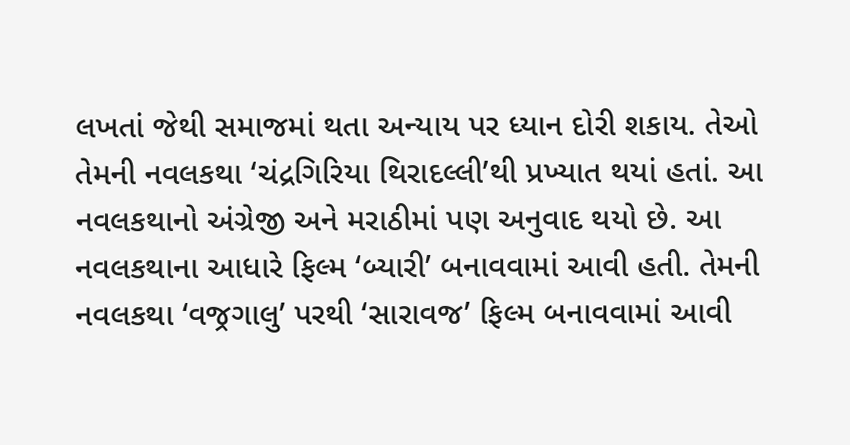લખતાં જેથી સમાજમાં થતા અન્યાય પર ધ્યાન દોરી શકાય. તેઓ તેમની નવલકથા ‘ચંદ્રગિરિયા થિરાદલ્લી’થી પ્રખ્યાત થયાં હતાં. આ નવલકથાનો અંગ્રેજી અને મરાઠીમાં પણ અનુવાદ થયો છે. આ નવલકથાના આધારે ફિલ્મ ‘બ્યારી’ બનાવવામાં આવી હતી. તેમની નવલકથા ‘વજ્રગાલુ’ પરથી ‘સારાવજ’ ફિલ્મ બનાવવામાં આવી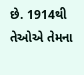છે. 1914થી તેઓએ તેમના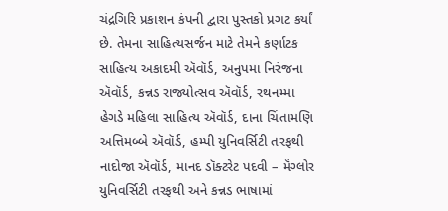ચંદ્રગિરિ પ્રકાશન કંપની દ્વારા પુસ્તકો પ્રગટ કર્યાં છે. તેમના સાહિત્યસર્જન માટે તેમને કર્ણાટક સાહિત્ય અકાદમી ઍવૉર્ડ, અનુપમા નિરંજના ઍવૉર્ડ, કન્નડ રાજ્યોત્સવ ઍવૉર્ડ, રથનમ્મા હેગડે મહિલા સાહિત્ય ઍવૉર્ડ, દાના ચિંતામણિ અત્તિમબ્બે ઍવૉર્ડ, હમ્પી યુનિવર્સિટી તરફથી નાદોજા ઍવૉર્ડ, માનદ ડૉક્ટરેટ પદવી – મૅંગ્લોર યુનિવર્સિટી તરફથી અને કન્નડ ભાષામાં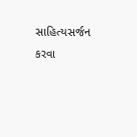સાહિત્યસર્જન કરવા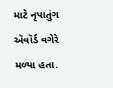માટે નૃપાતુંગ ઍવૉર્ડ વગેરે મળ્યા હતા.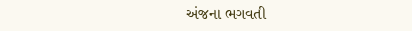અંજના ભગવતી